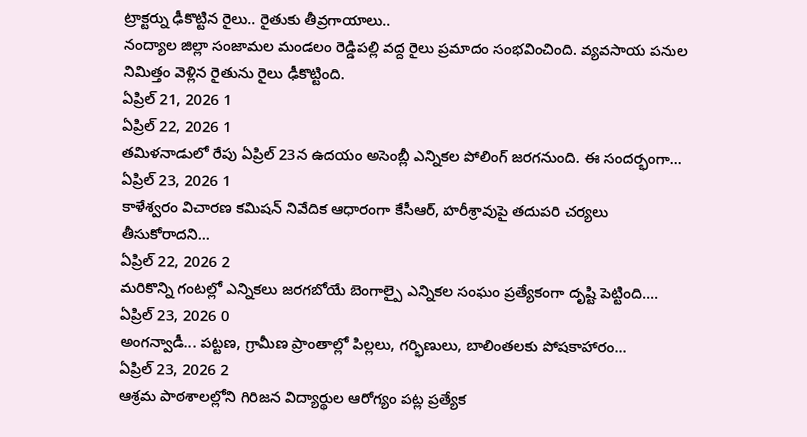ట్రాక్టర్ను ఢీకొట్టిన రైలు.. రైతుకు తీవ్రగాయాలు..
నంద్యాల జిల్లా సంజామల మండలం రెడ్డిపల్లి వద్ద రైలు ప్రమాదం సంభవించింది. వ్యవసాయ పనుల నిమిత్తం వెళ్లిన రైతును రైలు ఢీకొట్టింది.
ఏప్రిల్ 21, 2026 1
ఏప్రిల్ 22, 2026 1
తమిళనాడులో రేపు ఏప్రిల్ 23న ఉదయం అసెంబ్లీ ఎన్నికల పోలింగ్ జరగనుంది. ఈ సందర్భంగా...
ఏప్రిల్ 23, 2026 1
కాళేశ్వరం విచారణ కమిషన్ నివేదిక ఆధారంగా కేసీఆర్, హరీశ్రావుపై తదుపరి చర్యలు తీసుకోరాదని...
ఏప్రిల్ 22, 2026 2
మరికొన్ని గంటల్లో ఎన్నికలు జరగబోయే బెంగాల్పై ఎన్నికల సంఘం ప్రత్యేకంగా దృష్టి పెట్టింది....
ఏప్రిల్ 23, 2026 0
అంగన్వాడీ... పట్టణ, గ్రామీణ ప్రాంతాల్లో పిల్లలు, గర్భిణులు, బాలింతలకు పోషకాహారం...
ఏప్రిల్ 23, 2026 2
ఆశ్రమ పాఠశాలల్లోని గిరిజన విద్యార్థుల ఆరోగ్యం పట్ల ప్రత్యేక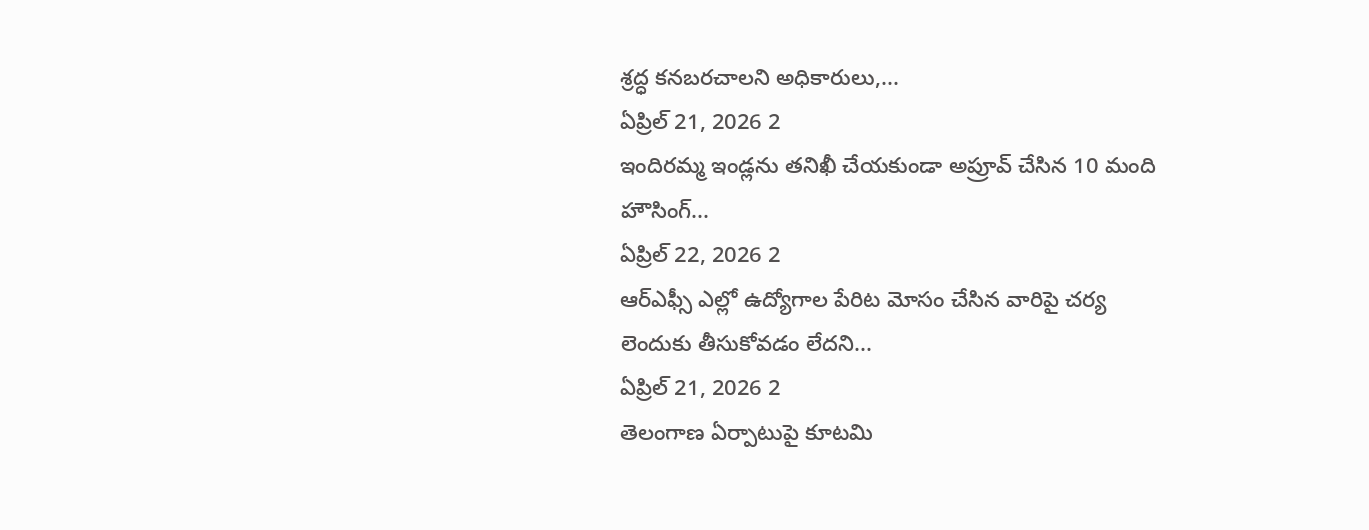శ్రద్ధ కనబరచాలని అధికారులు,...
ఏప్రిల్ 21, 2026 2
ఇందిరమ్మ ఇండ్లను తనిఖీ చేయకుండా అప్రూవ్ చేసిన 10 మంది హౌసింగ్...
ఏప్రిల్ 22, 2026 2
ఆర్ఎఫ్సీ ఎల్లో ఉద్యోగాల పేరిట మోసం చేసిన వారిపై చర్య లెందుకు తీసుకోవడం లేదని...
ఏప్రిల్ 21, 2026 2
తెలంగాణ ఏర్పాటుపై కూటమి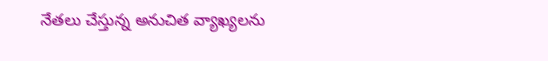నేతలు చేస్తున్న అనుచిత వ్యాఖ్యలను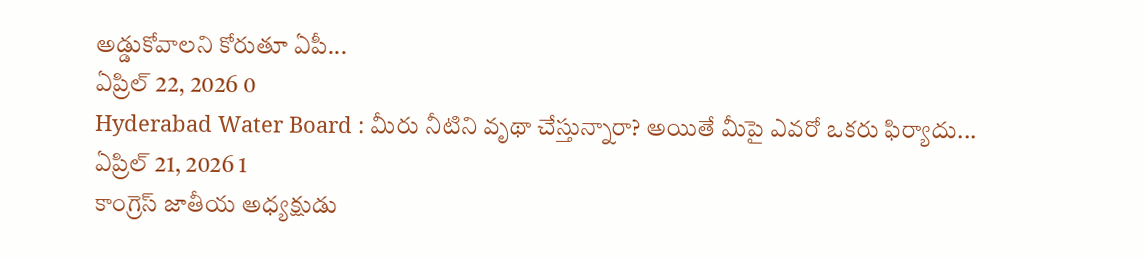అడ్డుకోవాలని కోరుతూ ఏపీ...
ఏప్రిల్ 22, 2026 0
Hyderabad Water Board : మీరు నీటిని వృథా చేస్తున్నారా? అయితే మీపై ఎవరో ఒకరు ఫిర్యాదు...
ఏప్రిల్ 21, 2026 1
కాంగ్రెస్ జాతీయ అధ్యక్షుడు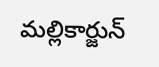మల్లికార్జున్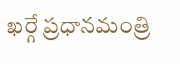ఖర్గే ప్రధానమంత్రి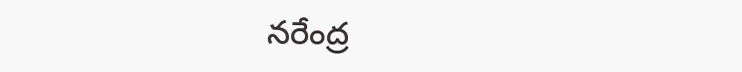నరేంద్ర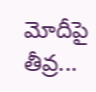మోదీపై తీవ్ర...